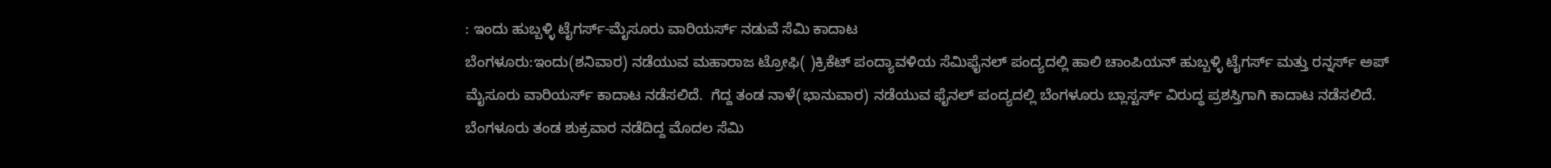: ಇಂದು ಹುಬ್ಬಳ್ಳಿ ಟೈಗರ್ಸ್-ಮೈಸೂರು ವಾರಿಯರ್ಸ್ ನಡುವೆ ಸೆಮಿ ಕಾದಾಟ
ಬೆಂಗಳೂರು:ಇಂದು(ಶನಿವಾರ) ನಡೆಯುವ ಮಹಾರಾಜ ಟ್ರೋಫಿ( )ಕ್ರಿಕೆಟ್‌ ಪಂದ್ಯಾವಳಿಯ ಸೆಮಿಫೈನಲ್‌ ಪಂದ್ಯದಲ್ಲಿ ಹಾಲಿ ಚಾಂಪಿಯನ್ ಹುಬ್ಬಳ್ಳಿ ಟೈಗರ್ಸ್ ಮತ್ತು ರನ್ನರ್ಸ್ ಅಪ್ ಮೈಸೂರು ವಾರಿಯರ್ಸ್ ಕಾದಾಟ ನಡೆಸಲಿದೆ.  ಗೆದ್ದ ತಂಡ ನಾಳೆ(ಭಾನುವಾರ) ನಡೆಯುವ ಫೈನಲ್‌ ಪಂದ್ಯದಲ್ಲಿ ಬೆಂಗಳೂರು ಬ್ಲಾಸ್ಟರ್ಸ್‌ ವಿರುದ್ಧ ಪ್ರಶಸ್ತಿಗಾಗಿ ಕಾದಾಟ ನಡೆಸಲಿದೆ. ಬೆಂಗಳೂರು ತಂಡ ಶುಕ್ರವಾರ ನಡೆದಿದ್ದ ಮೊದಲ ಸೆಮಿ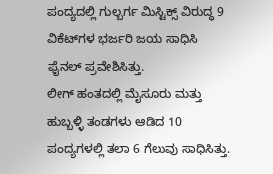ಪಂದ್ಯದಲ್ಲಿ ಗುಲ್ಬರ್ಗ ಮಿಸ್ಟಿಕ್ಸ್‌ ವಿರುದ್ಧ 9 ವಿಕೆಟ್‌ಗಳ ಭರ್ಜರಿ ಜಯ ಸಾಧಿಸಿ ಫೈನಲ್‌ ಪ್ರವೇಶಿಸಿತ್ತು.
ಲೀಗ್‌ ಹಂತದಲ್ಲಿ ಮೈಸೂರು ಮತ್ತು ಹುಬ್ಬಳ್ಳಿ ತಂಡಗಳು ಆಡಿದ 10 ಪಂದ್ಯಗಳಲ್ಲಿ ತಲಾ 6 ಗೆಲುವು ಸಾಧಿಸಿತ್ತು.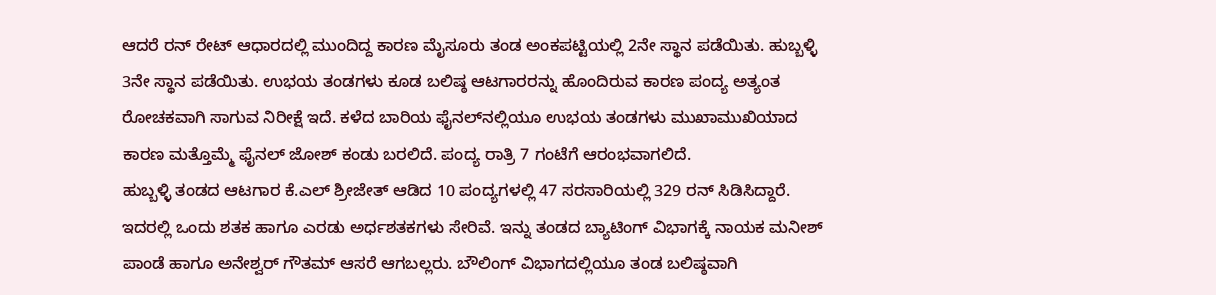ಆದರೆ ರನ್‌ ರೇಟ್‌ ಆಧಾರದಲ್ಲಿ ಮುಂದಿದ್ದ ಕಾರಣ ಮೈಸೂರು ತಂಡ ಅಂಕಪಟ್ಟಿಯಲ್ಲಿ 2ನೇ ಸ್ಥಾನ ಪಡೆಯಿತು. ಹುಬ್ಬಳ್ಳಿ 3ನೇ ಸ್ಥಾನ ಪಡೆಯಿತು. ಉಭಯ ತಂಡಗಳು ಕೂಡ ಬಲಿಷ್ಠ ಆಟಗಾರರನ್ನು ಹೊಂದಿರುವ ಕಾರಣ ಪಂದ್ಯ ಅತ್ಯಂತ ರೋಚಕವಾಗಿ ಸಾಗುವ ನಿರೀಕ್ಷೆ ಇದೆ. ಕಳೆದ ಬಾರಿಯ ಫೈನಲ್‌ನಲ್ಲಿಯೂ ಉಭಯ ತಂಡಗಳು ಮುಖಾಮುಖಿಯಾದ ಕಾರಣ ಮತ್ತೊಮ್ಮೆ ಫೈನಲ್‌ ಜೋಶ್‌ ಕಂಡು ಬರಲಿದೆ. ಪಂದ್ಯ ರಾತ್ರಿ 7 ಗಂಟೆಗೆ ಆರಂಭವಾಗಲಿದೆ.
ಹುಬ್ಬಳ್ಳಿ ತಂಡದ ಆಟಗಾರ ಕೆ.ಎಲ್‌ ಶ್ರೀಜೇತ್ ಆಡಿದ 10 ಪಂದ್ಯಗಳಲ್ಲಿ 47 ಸರಸಾರಿಯಲ್ಲಿ 329 ರನ್‌ ಸಿಡಿಸಿದ್ದಾರೆ. ಇದರಲ್ಲಿ ಒಂದು ಶತಕ ಹಾಗೂ ಎರಡು ಅರ್ಧಶತಕಗಳು ಸೇರಿವೆ. ಇನ್ನು ತಂಡದ ಬ್ಯಾಟಿಂಗ್ ವಿಭಾಗಕ್ಕೆ ನಾಯಕ ಮನೀಶ್ ಪಾಂಡೆ ಹಾಗೂ ಅನೇಶ್ವರ್ ಗೌತಮ್ ಆಸರೆ ಆಗಬಲ್ಲರು. ಬೌಲಿಂಗ್‌ ವಿಭಾಗದಲ್ಲಿಯೂ ತಂಡ ಬಲಿಷ್ಠವಾಗಿ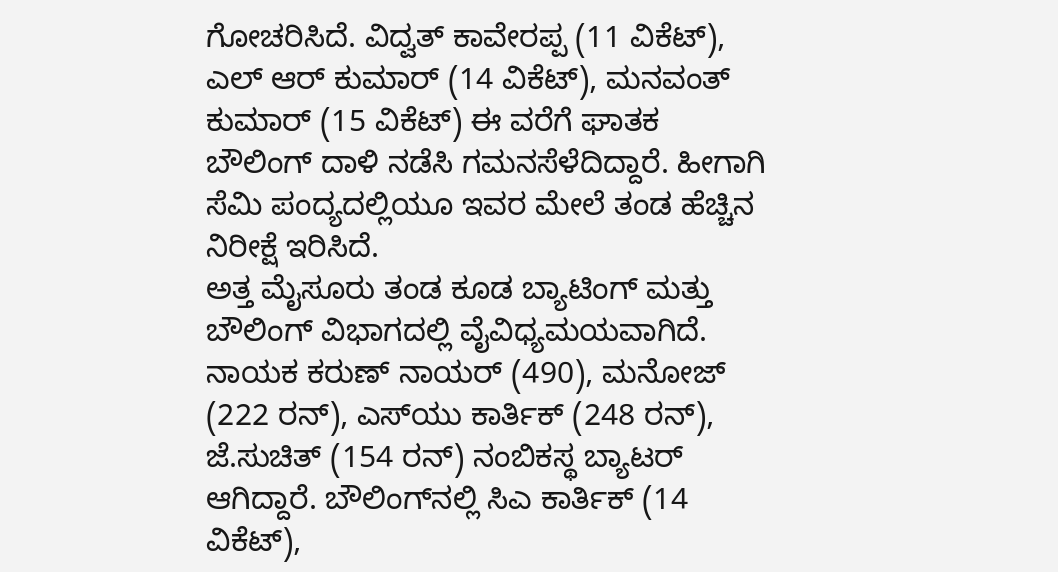ಗೋಚರಿಸಿದೆ. ವಿದ್ವತ್ ಕಾವೇರಪ್ಪ (11 ವಿಕೆಟ್‌), ಎಲ್ ಆರ್‌ ಕುಮಾರ್‌ (14 ವಿಕೆಟ್‌), ಮನವಂತ್ ಕುಮಾರ್ (15 ವಿಕೆಟ್‌) ಈ ವರೆಗೆ ಘಾತಕ ಬೌಲಿಂಗ್‌ ದಾಳಿ ನಡೆಸಿ ಗಮನಸೆಳೆದಿದ್ದಾರೆ. ಹೀಗಾಗಿ ಸೆಮಿ ಪಂದ್ಯದಲ್ಲಿಯೂ ಇವರ ಮೇಲೆ ತಂಡ ಹೆಚ್ಚಿನ ನಿರೀಕ್ಷೆ ಇರಿಸಿದೆ.
ಅತ್ತ ಮೈಸೂರು ತಂಡ ಕೂಡ ಬ್ಯಾಟಿಂಗ್‌ ಮತ್ತು ಬೌಲಿಂಗ್‌ ವಿಭಾಗದಲ್ಲಿ ವೈವಿಧ್ಯಮಯವಾಗಿದೆ. ನಾಯಕ ಕರುಣ್ ನಾಯರ್ (490), ಮನೋಜ್ (222 ರನ್), ಎಸ್‌ಯು ಕಾರ್ತಿಕ್ (248 ರನ್), ಜೆ.ಸುಚಿತ್ (154 ರನ್) ನಂಬಿಕಸ್ಥ ಬ್ಯಾಟರ್‌ ಆಗಿದ್ದಾರೆ. ಬೌಲಿಂಗ್‌ನಲ್ಲಿ ಸಿಎ ಕಾರ್ತಿಕ್ (14 ವಿಕೆಟ್‌),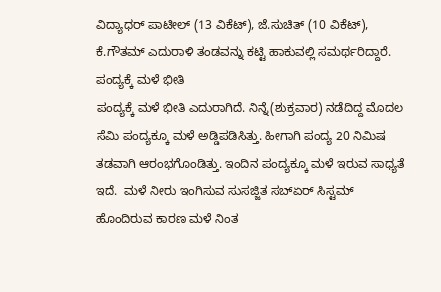ವಿದ್ಯಾಧರ್ ಪಾಟೀಲ್ (13 ವಿಕೆಟ್‌), ಜೆ.ಸುಚಿತ್ (10 ವಿಕೆಟ್‌), ಕೆ.ಗೌತಮ್‌ ಎದುರಾಳಿ ತಂಡವನ್ನು ಕಟ್ಟಿ ಹಾಕುವಲ್ಲಿ ಸಮರ್ಥರಿದ್ದಾರೆ.
ಪಂದ್ಯಕ್ಕೆ ಮಳೆ ಭೀತಿ
ಪಂದ್ಯಕ್ಕೆ ಮಳೆ ಭೀತಿ ಎದುರಾಗಿದೆ. ನಿನ್ನೆ(ಶುಕ್ರವಾರ) ನಡೆದಿದ್ದ ಮೊದಲ ಸೆಮಿ ಪಂದ್ಯಕ್ಕೂ ಮಳೆ ಅಡ್ಡಿಪಡಿಸಿತ್ತು. ಹೀಗಾಗಿ ಪಂದ್ಯ 20 ನಿಮಿಷ ತಡವಾಗಿ ಆರಂಭಗೊಂಡಿತ್ತು. ಇಂದಿನ ಪಂದ್ಯಕ್ಕೂ ಮಳೆ ಇರುವ ಸಾಧ್ಯತೆ ಇದೆ.  ಮಳೆ ನೀರು ಇಂಗಿಸುವ ಸುಸಜ್ಜಿತ ಸಬ್ಏರ್ ಸಿಸ್ಟಮ್ ಹೊಂದಿರುವ ಕಾರಣ ಮಳೆ ನಿಂತ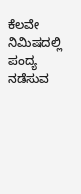ಕೆಲವೇ ನಿಮಿಷದಲ್ಲಿ ಪಂದ್ಯ ನಡೆಸುವ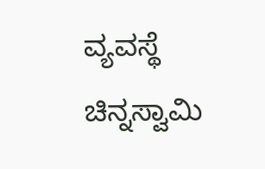ವ್ಯವಸ್ಥೆ ಚಿನ್ನಸ್ವಾಮಿ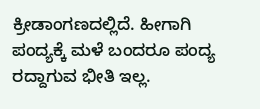ಕ್ರೀಡಾಂಗಣದಲ್ಲಿದೆ. ಹೀಗಾಗಿ ಪಂದ್ಯಕ್ಕೆ ಮಳೆ ಬಂದರೂ ಪಂದ್ಯ ರದ್ದಾಗುವ ಭೀತಿ ಇಲ್ಲ.